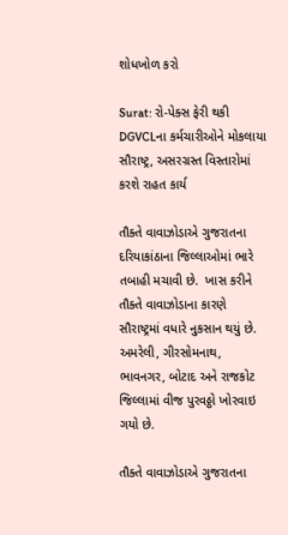શોધખોળ કરો

Surat: રો-પેક્સ ફેરી થકી DGVCLના કર્મચારીઓને મોકલાયા સૌરાષ્ટ્ર, અસરગ્રસ્ત વિસ્તારોમાં  કરશે રાહત કાર્ય

તૌક્તે વાવાઝોડાએ ગુજરાતના દરિયાકાંઠાના જિલ્લાઓમાં ભારે તબાહી મચાવી છે.  ખાસ કરીને તૌક્તે વાવાઝોડાના કારણે  સૌરાષ્ટ્રમાં વધારે નુકસાન થયું છે.  અમરેલી, ગીરસોમનાથ, ભાવનગર, બોટાદ અને રાજકોટ જિલ્લામાં વીજ પુરવઠ્ઠો ખોરવાઇ ગયો છે.

તૌક્તે વાવાઝોડાએ ગુજરાતના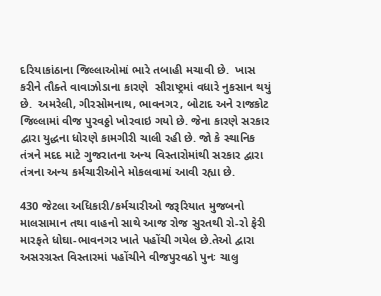દરિયાકાંઠાના જિલ્લાઓમાં ભારે તબાહી મચાવી છે.  ખાસ કરીને તૌક્તે વાવાઝોડાના કારણે  સૌરાષ્ટ્રમાં વધારે નુકસાન થયું છે.  અમરેલી, ગીરસોમનાથ, ભાવનગર, બોટાદ અને રાજકોટ જિલ્લામાં વીજ પુરવઠ્ઠો ખોરવાઇ ગયો છે. જેના કારણે સરકાર દ્વારા યુદ્ધના ધોરણે કામગીરી ચાલી રહી છે. જો કે સ્થાનિક તંત્રને મદદ માટે ગુજરાતના અન્ય વિસ્તારોમાંથી સરકાર દ્વારા તંત્રના અન્ય કર્મચારીઓને મોકલવામાં આવી રહ્યા છે.

430 જેટલા અધિકારી/કર્મચારીઓ જરૂરિયાત મુજબનો માલસામાન તથા વાહનો સાથે આજ રોજ સુરતથી રો-રો ફેરી મારફતે ધોઘા-ભાવનગર ખાતે પહોંચી ગયેલ છે.તેઓ દ્વારા અસરગ્રસ્ત વિસ્તારમાં પહોંચીને વીજપુરવઠો પુનઃ ચાલુ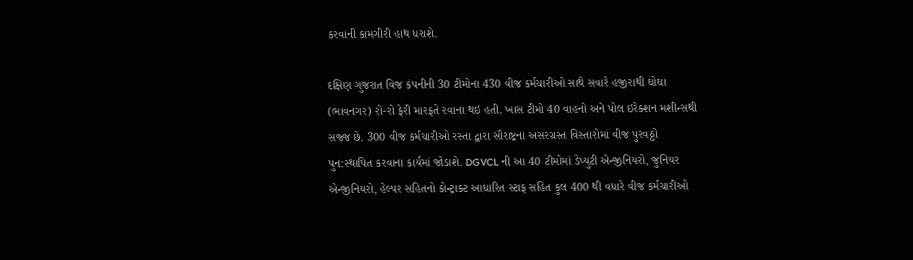કરવાની કામગીરી હાથ ધરાશે.

દક્ષિણ ગુજરાત વિજ કંપનીની 30 ટીમોના 430 વીજ કર્મચારીઓ સાથે સવારે હજીરાથી ઘોઘા (ભાવનગર) રો-રો ફેરી મારફતે રવાના થઇ હતી. ખાસ ટીમો 40 વાહનો અને પોલ ઇરેક્શન મશીન્સથી સજ્જ છે. 300 વીજ કર્મચારીઓ રસ્તા દ્વારા સૌરાષ્ટ્રના અસરગ્રસ્ત વિસ્તારોમાં વીજ પુરવઠ્ઠો પુન:સ્થાપિત કરવાના કાર્યમાં જોડાશે. DGVCL ની આ 40 ટીમોમાં ડેપ્યુટી એન્જીનિયરો, જુનિયર એન્જીનિયરો, હેલ્પર સહિતનો કોન્ટ્રાક્ટ આધારિત સ્ટાફ સહિત કુલ 400 થી વધારે વીજ કર્મચારીઓ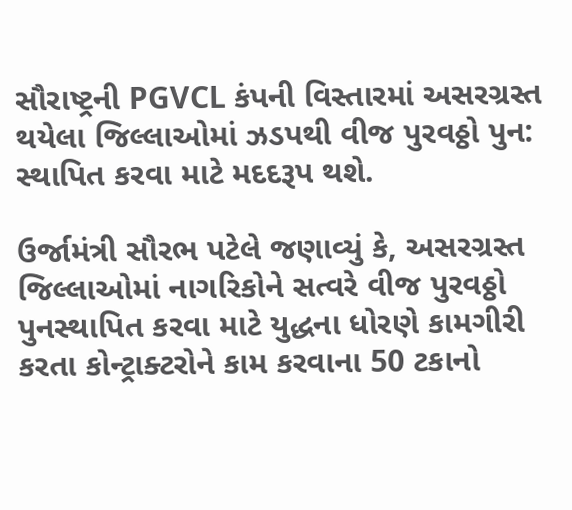સૌરાષ્ટ્રની PGVCL કંપની વિસ્તારમાં અસરગ્રસ્ત થયેલા જિલ્લાઓમાં ઝડપથી વીજ પુરવઠ્ઠો પુન: સ્થાપિત કરવા માટે મદદરૂપ થશે.

ઉર્જામંત્રી સૌરભ પટેલે જણાવ્યું કે, અસરગ્રસ્ત જિલ્લાઓમાં નાગરિકોને સત્વરે વીજ પુરવઠ્ઠો પુનસ્થાપિત કરવા માટે યુદ્ધના ધોરણે કામગીરી કરતા કોન્ટ્રાક્ટરોને કામ કરવાના 50 ટકાનો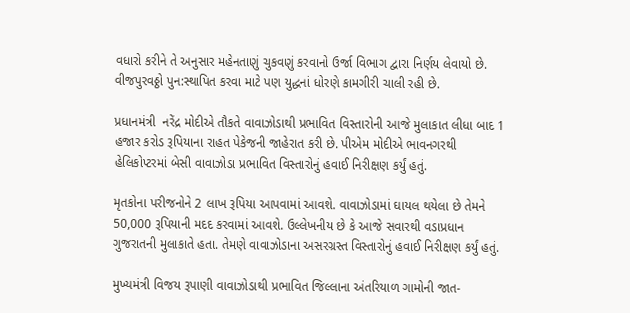વધારો કરીને તે અનુસાર મહેનતાણું ચુકવણું કરવાનો ઉર્જા વિભાગ દ્વારા નિર્ણય લેવાયો છે. વીજપુરવઠ્ઠો પુન:સ્થાપિત કરવા માટે પણ યુદ્ધનાં ધોરણે કામગીરી ચાલી રહી છે.

પ્રધાનમંત્રી  નરેંદ્ર મોદીએ તૌકતે વાવાઝોડાથી પ્રભાવિત વિસ્તારોની આજે મુલાકાત લીધા બાદ 1 હજાર કરોડ રૂપિયાના રાહત પેકેજની જાહેરાત કરી છે. પીએમ મોદીએ ભાવનગરથી હેલિકોપ્ટરમાં બેસી વાવાઝોડા પ્રભાવિત વિસ્તારોનું હવાઈ નિરીક્ષણ કર્યું હતું.

મૃતકોના પરીજનોને 2 લાખ રૂપિયા આપવામાં આવશે. વાવાઝોડામાં ઘાયલ થયેલા છે તેમને 50,000 રૂપિયાની મદદ કરવામાં આવશે. ઉલ્લેખનીય છે કે આજે સવારથી વડાપ્રધાન ગુજરાતની મુલાકાતે હતા. તેમણે વાવાઝોડાના અસરગ્રસ્ત વિસ્તારોનું હવાઈ નિરીક્ષણ કર્યું હતું.

મુખ્યમંત્રી વિજય રૂપાણી વાવાઝોડાથી પ્રભાવિત જિલ્લાના અંતરિયાળ ગામોની જાત-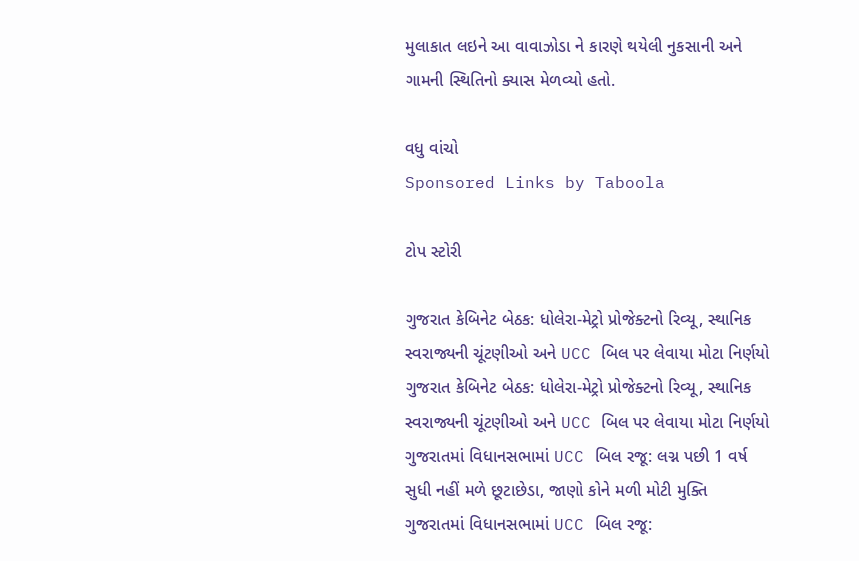મુલાકાત લઇને આ વાવાઝોડા ને કારણે થયેલી નુકસાની અને ગામની સ્થિતિનો ક્યાસ મેળવ્યો હતો.

વધુ વાંચો
Sponsored Links by Taboola

ટોપ સ્ટોરી

ગુજરાત કેબિનેટ બેઠક: ધોલેરા-મેટ્રો પ્રોજેક્ટનો રિવ્યૂ, સ્થાનિક સ્વરાજ્યની ચૂંટણીઓ અને UCC બિલ પર લેવાયા મોટા નિર્ણયો
ગુજરાત કેબિનેટ બેઠક: ધોલેરા-મેટ્રો પ્રોજેક્ટનો રિવ્યૂ, સ્થાનિક સ્વરાજ્યની ચૂંટણીઓ અને UCC બિલ પર લેવાયા મોટા નિર્ણયો
ગુજરાતમાં વિધાનસભામાં UCC બિલ રજૂ: લગ્ન પછી 1 વર્ષ સુધી નહીં મળે છૂટાછેડા, જાણો કોને મળી મોટી મુક્તિ
ગુજરાતમાં વિધાનસભામાં UCC બિલ રજૂ: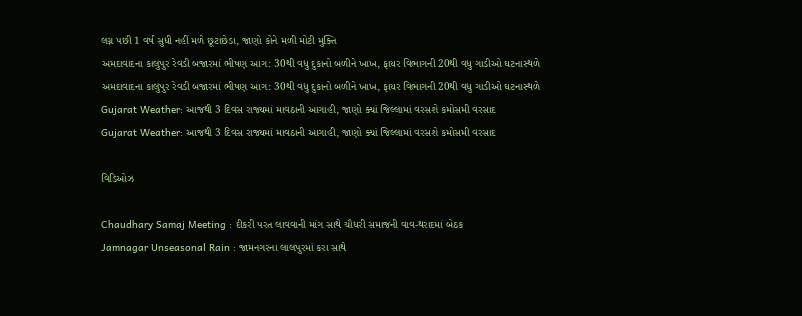લગ્ન પછી 1 વર્ષ સુધી નહીં મળે છૂટાછેડા, જાણો કોને મળી મોટી મુક્તિ
અમદાવાદના કાલુપુર રેવડી બજારમાં ભીષણ આગ: 30થી વધુ દુકાનો બળીને ખાખ, ફાયર વિભાગની 20થી વધુ ગાડીઓ ઘટનાસ્થળે
અમદાવાદના કાલુપુર રેવડી બજારમાં ભીષણ આગ: 30થી વધુ દુકાનો બળીને ખાખ, ફાયર વિભાગની 20થી વધુ ગાડીઓ ઘટનાસ્થળે
Gujarat Weather: આજથી 3 દિવસ રાજ્યમાં માવઠાની આગાહી, જાણો ક્યાં જિલ્લામાં વરસશે કમોસમી વરસાદ
Gujarat Weather: આજથી 3 દિવસ રાજ્યમાં માવઠાની આગાહી, જાણો ક્યાં જિલ્લામાં વરસશે કમોસમી વરસાદ

વિડિઓઝ

Chaudhary Samaj Meeting : દીકરી પરત લાવવાની માંગ સાથે ચૌધરી સમાજની વાવ-થરાદમાં બેઠક
Jamnagar Unseasonal Rain : જામનગરના લાલપુરમાં કરા સાથે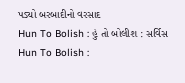પડ્યો બરબાદીનો વરસાદ
Hun To Bolish : હું તો બોલીશ : સર્વિસ
Hun To Bolish :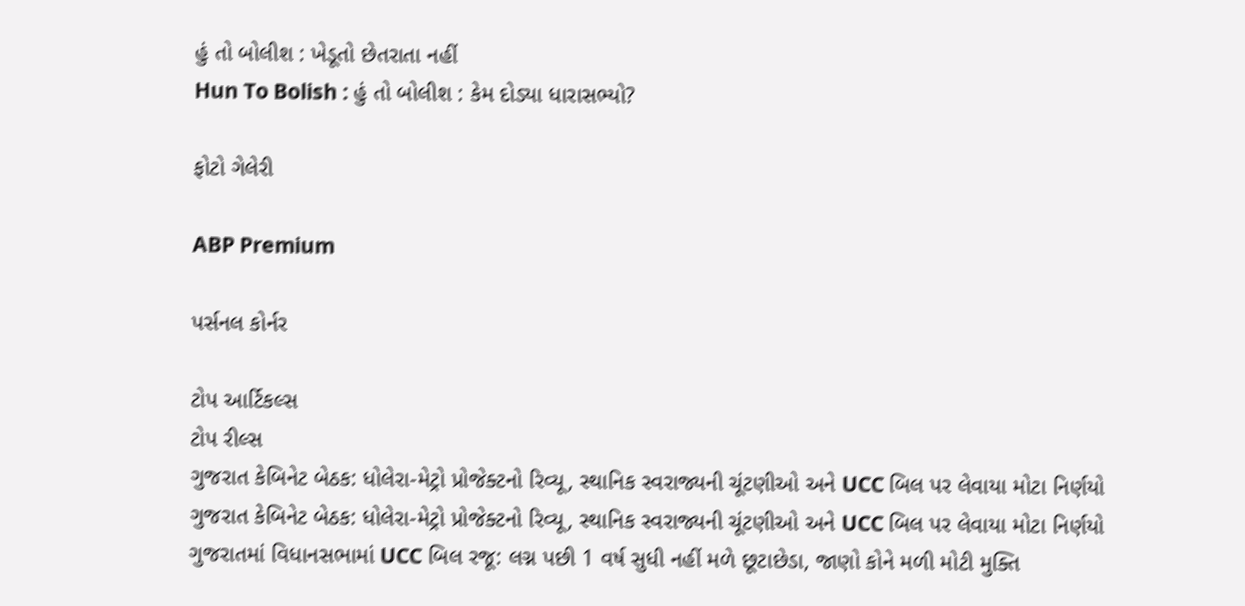હું તો બોલીશ : ખેડૂતો છેતરાતા નહીં
Hun To Bolish : હું તો બોલીશ : કેમ દોડ્યા ધારાસભ્યો?

ફોટો ગેલેરી

ABP Premium

પર્સનલ કોર્નર

ટોપ આર્ટિકલ્સ
ટોપ રીલ્સ
ગુજરાત કેબિનેટ બેઠક: ધોલેરા-મેટ્રો પ્રોજેક્ટનો રિવ્યૂ, સ્થાનિક સ્વરાજ્યની ચૂંટણીઓ અને UCC બિલ પર લેવાયા મોટા નિર્ણયો
ગુજરાત કેબિનેટ બેઠક: ધોલેરા-મેટ્રો પ્રોજેક્ટનો રિવ્યૂ, સ્થાનિક સ્વરાજ્યની ચૂંટણીઓ અને UCC બિલ પર લેવાયા મોટા નિર્ણયો
ગુજરાતમાં વિધાનસભામાં UCC બિલ રજૂ: લગ્ન પછી 1 વર્ષ સુધી નહીં મળે છૂટાછેડા, જાણો કોને મળી મોટી મુક્તિ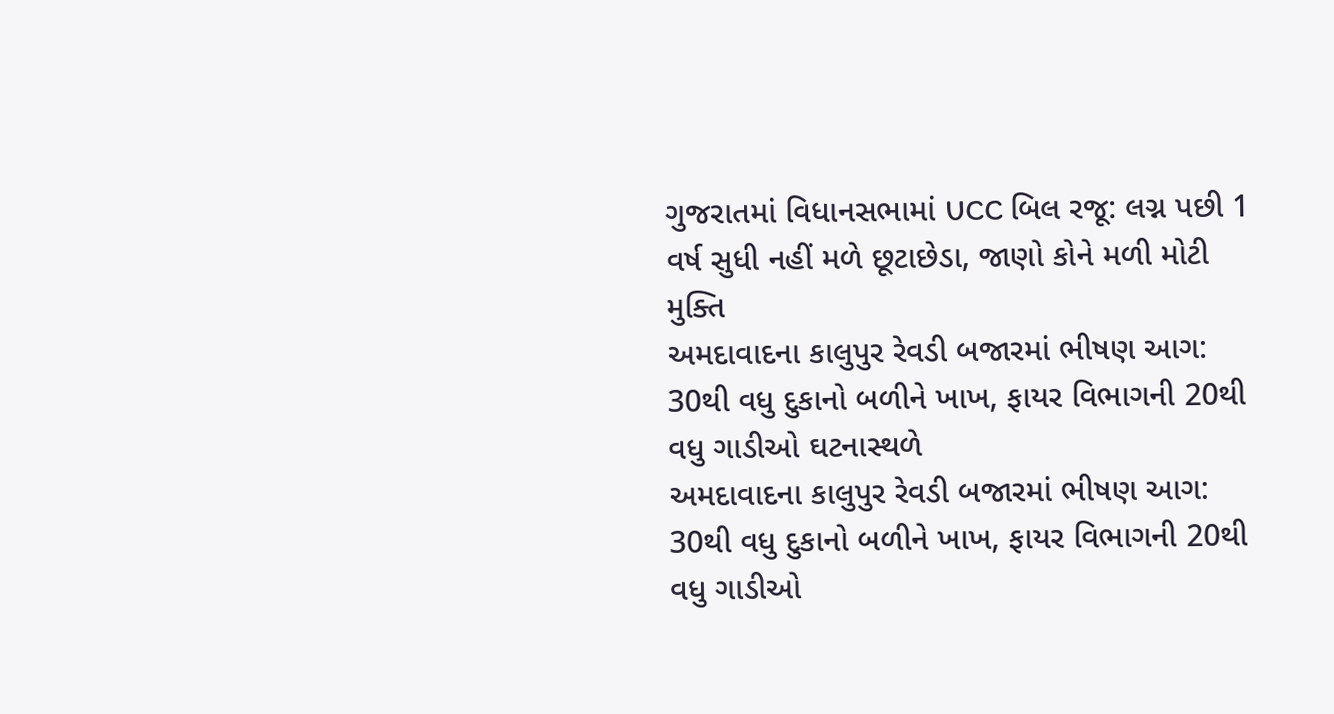ગુજરાતમાં વિધાનસભામાં UCC બિલ રજૂ: લગ્ન પછી 1 વર્ષ સુધી નહીં મળે છૂટાછેડા, જાણો કોને મળી મોટી મુક્તિ
અમદાવાદના કાલુપુર રેવડી બજારમાં ભીષણ આગ: 30થી વધુ દુકાનો બળીને ખાખ, ફાયર વિભાગની 20થી વધુ ગાડીઓ ઘટનાસ્થળે
અમદાવાદના કાલુપુર રેવડી બજારમાં ભીષણ આગ: 30થી વધુ દુકાનો બળીને ખાખ, ફાયર વિભાગની 20થી વધુ ગાડીઓ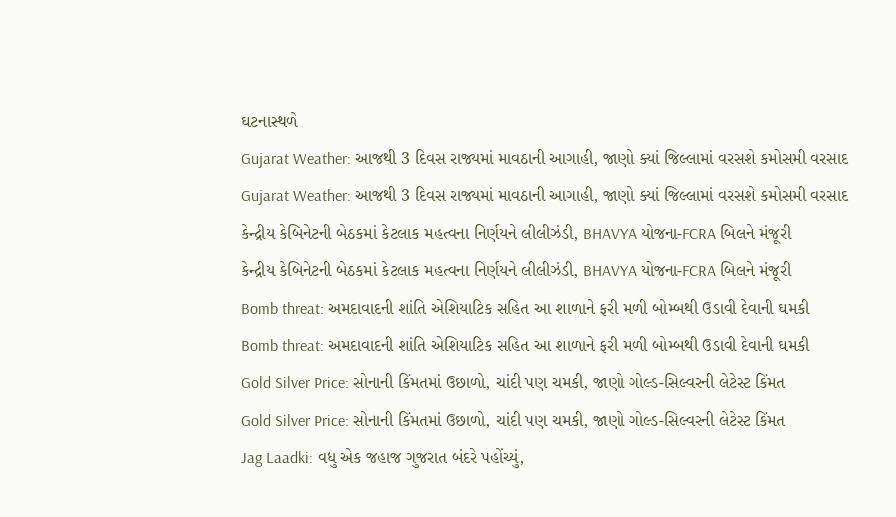ઘટનાસ્થળે
Gujarat Weather: આજથી 3 દિવસ રાજ્યમાં માવઠાની આગાહી, જાણો ક્યાં જિલ્લામાં વરસશે કમોસમી વરસાદ
Gujarat Weather: આજથી 3 દિવસ રાજ્યમાં માવઠાની આગાહી, જાણો ક્યાં જિલ્લામાં વરસશે કમોસમી વરસાદ
કેન્દ્રીય કેબિનેટની બેઠકમાં કેટલાક મહત્વના નિર્ણયને લીલીઝંડી, BHAVYA યોજના-FCRA બિલને મંજૂરી
કેન્દ્રીય કેબિનેટની બેઠકમાં કેટલાક મહત્વના નિર્ણયને લીલીઝંડી, BHAVYA યોજના-FCRA બિલને મંજૂરી
Bomb threat: અમદાવાદની શાંતિ એશિયાટિક સહિત આ શાળાને ફરી મળી બોમ્બથી ઉડાવી દેવાની ઘમકી
Bomb threat: અમદાવાદની શાંતિ એશિયાટિક સહિત આ શાળાને ફરી મળી બોમ્બથી ઉડાવી દેવાની ઘમકી
Gold Silver Price: સોનાની કિંમતમાં ઉછાળો, ચાંદી પણ ચમકી, જાણો ગોલ્ડ-સિલ્વરની લેટેસ્ટ કિંમત
Gold Silver Price: સોનાની કિંમતમાં ઉછાળો, ચાંદી પણ ચમકી, જાણો ગોલ્ડ-સિલ્વરની લેટેસ્ટ કિંમત
Jag Laadki: વધુ એક જહાજ ગુજરાત બંદરે પહોંચ્યું,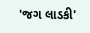'જગ લાડકી'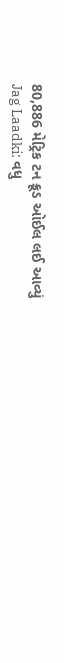80,886 મેટ્રિક ટન ક્રૂડ ઓઈલ લઈ આવ્યું
Jag Laadki: વધુ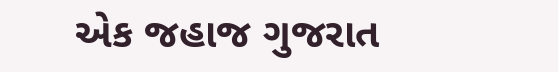એક જહાજ ગુજરાત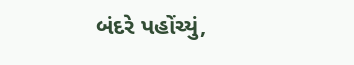બંદરે પહોંચ્યું,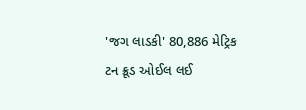'જગ લાડકી' 80,886 મેટ્રિક ટન ક્રૂડ ઓઈલ લઈ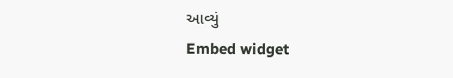આવ્યું
Embed widget